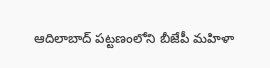ఆదిలాబాద్ పట్టణంలోని బీజేపీ మహిళా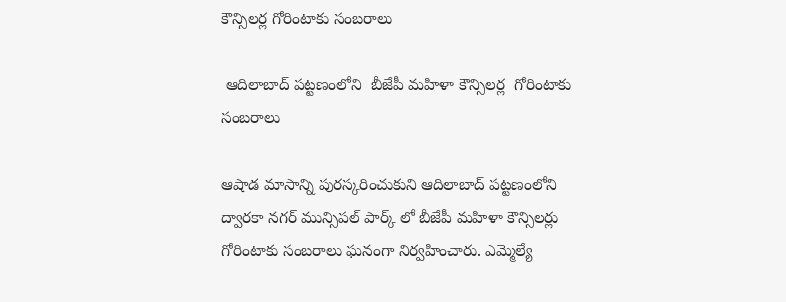కౌన్సిలర్ల గోరింటాకు సంబరాలు

 ఆదిలాబాద్ పట్టణంలోని  బీజేపీ మహిళా కౌన్సిలర్ల  గోరింటాకు సంబరాలు

ఆషాడ మాసాన్ని పురస్కరించుకుని ఆదిలాబాద్ పట్టణంలోని ద్వారకా నగర్ మున్సిపల్ పార్క్ లో బీజేపీ మహిళా కౌన్సిలర్లు గోరింటాకు సంబరాలు ఘనంగా నిర్వహించారు. ఎమ్మెల్యే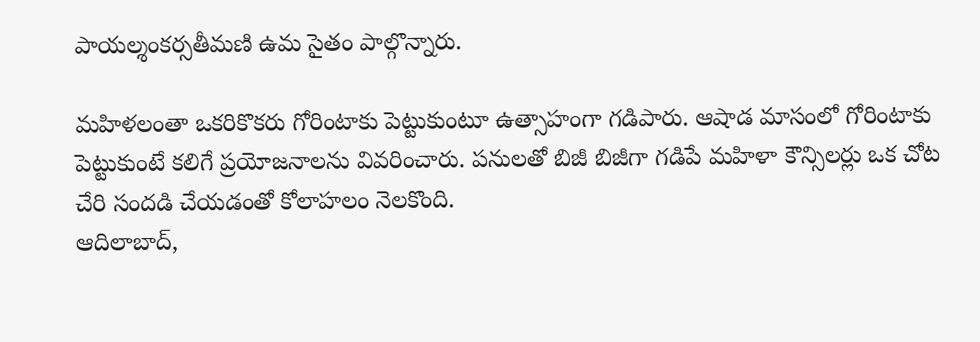పాయల్శంకర్సతీమణి ఉమ సైతం పాల్గొన్నారు.

మహిళలంతా ఒకరికొకరు గోరింటాకు పెట్టుకుంటూ ఉత్సాహంగా గడిపారు. ఆషాడ మాసంలో గోరింటాకు పెట్టుకుంటే కలిగే ప్రయోజనాలను వివరించారు. పనులతో బిజీ బిజీగా గడిపే మహిళా కౌన్సిలర్లు ఒక చోట చేరి సందడి చేయడంతో కోలాహలం నెలకొంది.
ఆదిలాబాద్,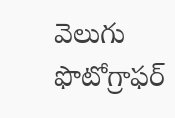వెలుగు ఫొటోగ్రాఫర్